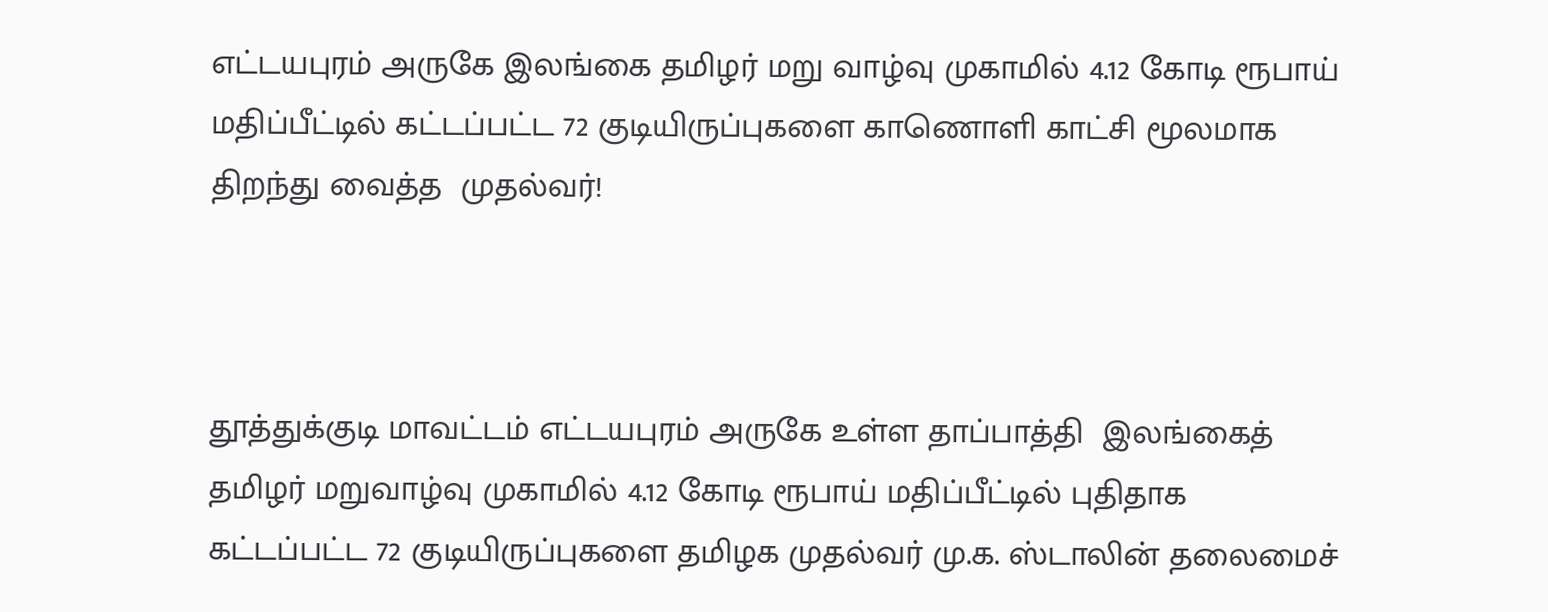எட்டயபுரம் அருகே இலங்கை தமிழர் மறு வாழ்வு முகாமில் 4.12 கோடி ரூபாய் மதிப்பீட்டில் கட்டப்பட்ட 72 குடியிருப்புகளை காணொளி காட்சி மூலமாக  திறந்து வைத்த  முதல்வர்!



தூத்துக்குடி மாவட்டம் எட்டயபுரம் அருகே உள்ள தாப்பாத்தி  இலங்கைத் தமிழர் மறுவாழ்வு முகாமில் 4.12 கோடி ரூபாய் மதிப்பீட்டில் புதிதாக கட்டப்பட்ட 72 குடியிருப்புகளை தமிழக முதல்வர் மு.க. ஸ்டாலின் தலைமைச்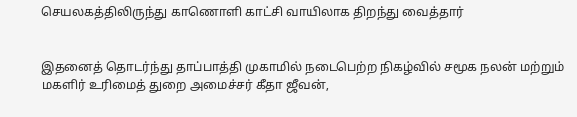செயலகத்திலிருந்து காணொளி காட்சி வாயிலாக திறந்து வைத்தார்


இதனைத் தொடர்ந்து தாப்பாத்தி முகாமில் நடைபெற்ற நிகழ்வில் சமூக நலன் மற்றும் மகளிர் உரிமைத் துறை அமைச்சர் கீதா ஜீவன்,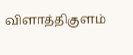விளாத்திகுளம்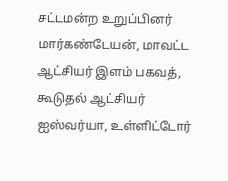சட்டமன்ற உறுப்பினர் மார்கண்டேயன், மாவட்ட ஆட்சியர் இளம் பகவத், கூடுதல் ஆட்சியர் ஐஸ்வர்யா, உள்ளிட்டோர்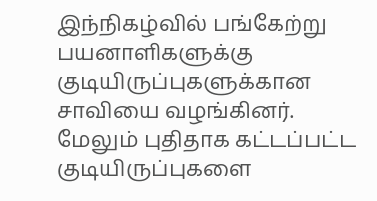இந்நிகழ்வில் பங்கேற்று பயனாளிகளுக்கு குடியிருப்புகளுக்கான சாவியை வழங்கினர். மேலும் புதிதாக கட்டப்பட்ட  குடியிருப்புகளை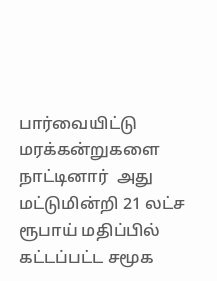பார்வையிட்டு  மரக்கன்றுகளை நாட்டினார்  அது மட்டுமின்றி 21 லட்ச ரூபாய் மதிப்பில் கட்டப்பட்ட சமூக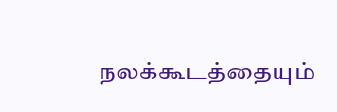நலக்கூடத்தையும்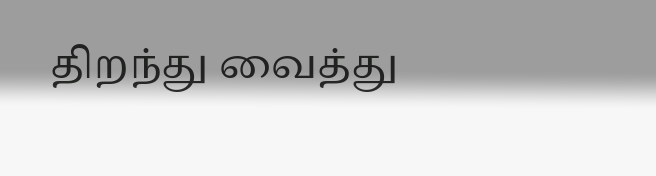திறந்து வைத்து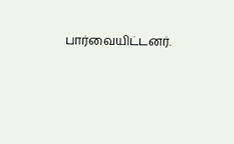பார்வையிட்டனர்.